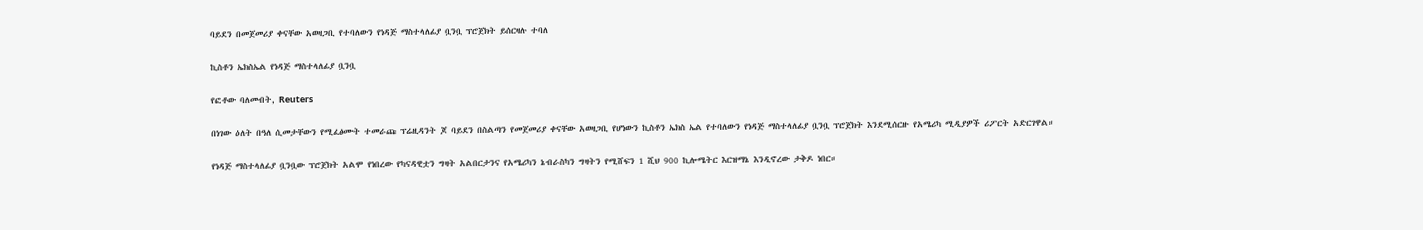ባይደን በመጀመሪያ ቀናቸው አወዛጋቢ የተባለውን የነዳጅ ማስተላለፊያ ቧንቧ ፕሮጀክት ይሰርዛሉ ተባለ

ኪስቶን ኤክስኤል የነዳጅ ማስተላለፊያ ቧንቧ

የፎቶው ባለመብት, Reuters

በነገው ዕለት በዓለ ሲመታቸውን የሚፈፅሙት ተመራጩ ፕሬዚዳንት ጆ ባይደን በስልጣን የመጀመሪያ ቀናቸው አወዛጋቢ የሆነውን ኪስቶን ኤክስ ኤል የተባለውን የነዳጅ ማስተላለፊያ ቧንቧ ፕሮጀክት እንደሚሰርዙ የአሜሪካ ሚዲያዎች ሪፖርት አድርገዋል።

የነዳጅ ማስተላለፊያ ቧንቧው ፕሮጀክት አልሞ የነበረው የካናዳዊቷን ግዛት አልበርታንና የአሜሪካን ኔብራስካን ግዛትን የሚሸፍን 1 ሺህ 900 ኪሎሜትር እርዝማኔ እንዲኖረው ታቅዶ ነበር።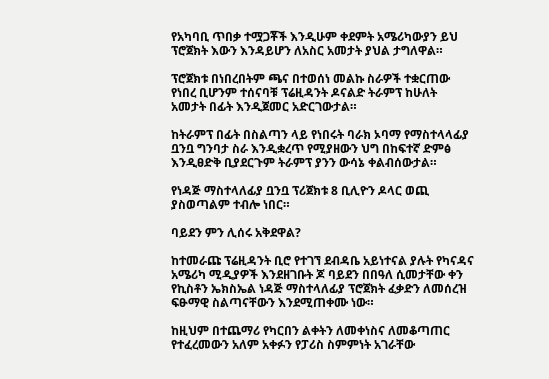የአካባቢ ጥበቃ ተሟጋቾች እንዲሁም ቀደምት አሜሪካውያን ይህ ፕሮጀክት እውን እንዳይሆን ለአስር አመታት ያህል ታግለዋል።

ፕሮጀክቱ በነበረበትም ጫና በተወሰነ መልኩ ስራዎች ተቋርጠው የነበረ ቢሆንም ተሰናባቹ ፕሬዚዳንት ዶናልድ ትራምፕ ከሁለት አመታት በፊት እንዲጀመር አድርገውታል።

ከትራምፕ በፊት በስልጣን ላይ የነበሩት ባራክ ኦባማ የማስተላላፊያ ቧንቧ ግንባታ ስራ እንዲቋረጥ የሚያዘውን ህግ በከፍተኛ ድምፅ እንዲፀድቅ ቢያደርጉም ትራምፕ ያንን ውሳኔ ቀልብሰውታል።

የነዳጅ ማስተላለፊያ ቧንቧ ፕሪጀክቱ 8 ቢሊዮን ዶላር ወጪ ያስወጣልም ተብሎ ነበር።

ባይደን ምን ሊሰሩ አቅደዋል?

ከተመራጩ ፕሬዚዳንት ቢሮ የተገኘ ደብዳቤ አይነተናል ያሉት የካናዳና አሜሪካ ሚዲያዎች እንደዘገቡት ጆ ባይደን በበዓለ ሲመታቸው ቀን የኪስቶን ኤክስኤል ነዳጅ ማስተላለፊያ ፕሮጀክት ፈቃድን ለመሰረዝ ፍፁማዊ ስልጣናቸውን እንደሚጠቀሙ ነው።

ከዚህም በተጨማሪ የካርበን ልቀትን ለመቀነስና ለመቆጣጠር የተፈረመውን አለም አቀፉን የፓሪስ ስምምነት አገራቸው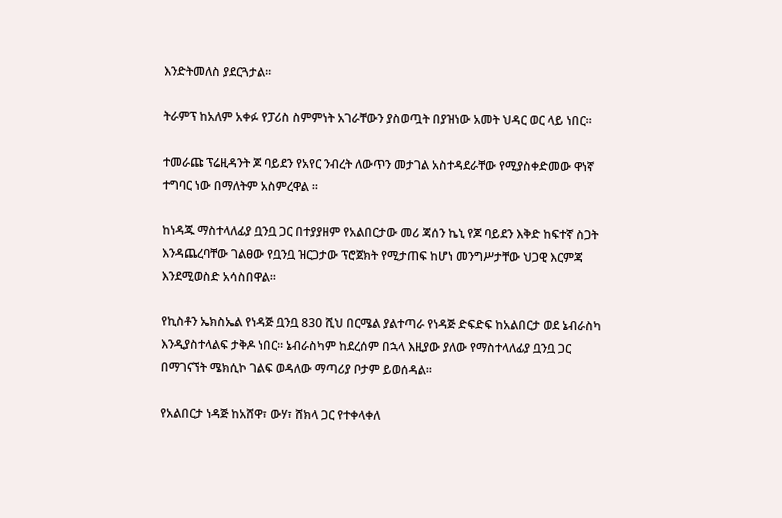እንድትመለስ ያደርጓታል።

ትራምፕ ከአለም አቀፉ የፓሪስ ስምምነት አገራቸውን ያስወጧት በያዝነው አመት ህዳር ወር ላይ ነበር።

ተመራጩ ፕሬዚዳንት ጆ ባይደን የአየር ንብረት ለውጥን መታገል አስተዳደራቸው የሚያስቀድመው ዋነኛ ተግባር ነው በማለትም አስምረዋል ።

ከነዳጁ ማስተላለፊያ ቧንቧ ጋር በተያያዘም የአልበርታው መሪ ጃሰን ኬኒ የጆ ባይደን እቅድ ከፍተኛ ስጋት እንዳጨረባቸው ገልፀው የቧንቧ ዝርጋታው ፕሮጀክት የሚታጠፍ ከሆነ መንግሥታቸው ህጋዊ እርምጃ እንደሚወስድ አሳስበዋል።

የኪስቶን ኤክስኤል የነዳጅ ቧንቧ 830 ሺህ በርሜል ያልተጣራ የነዳጅ ድፍድፍ ከአልበርታ ወደ ኔብራስካ እንዲያስተላልፍ ታቅዶ ነበር። ኔብራስካም ከደረሰም በኋላ እዚያው ያለው የማስተላለፊያ ቧንቧ ጋር በማገናኘት ሜክሲኮ ገልፍ ወዳለው ማጣሪያ ቦታም ይወሰዳል።

የአልበርታ ነዳጅ ከአሸዋ፣ ውሃ፣ ሸክላ ጋር የተቀላቀለ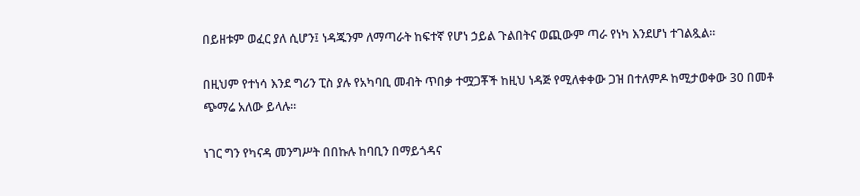በይዘቱም ወፈር ያለ ሲሆን፤ ነዳጁንም ለማጣራት ከፍተኛ የሆነ ኃይል ጉልበትና ወጪውም ጣራ የነካ እንደሆነ ተገልጿል።

በዚህም የተነሳ እንደ ግሪን ፒስ ያሉ የአካባቢ መብት ጥበቃ ተሟጋቾች ከዚህ ነዳጅ የሚለቀቀው ጋዝ በተለምዶ ከሚታወቀው 30 በመቶ ጭማሬ አለው ይላሉ።

ነገር ግን የካናዳ መንግሥት በበኩሉ ከባቢን በማይጎዳና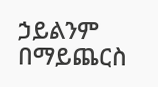ኃይልንም በማይጨርስ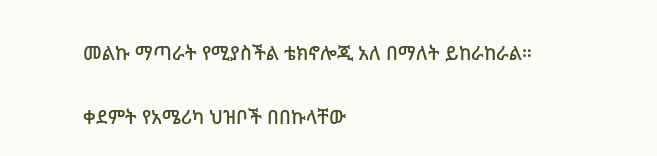መልኩ ማጣራት የሚያስችል ቴክኖሎጂ አለ በማለት ይከራከራል።

ቀደምት የአሜሪካ ህዝቦች በበኩላቸው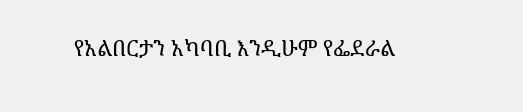የአልበርታን አካባቢ እንዲሁም የፌደራል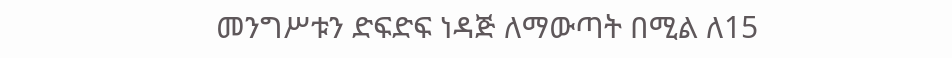መንግሥቱን ድፍድፍ ነዳጅ ለማውጣት በሚል ለ15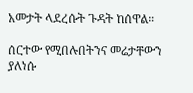አመታት ላደረሱት ጉዳት ከሰዋል።

ሰርተው የሚበሉበትንና መሬታቸውን ያለነሱ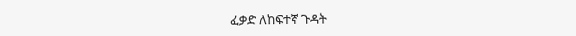ፈቃድ ለከፍተኛ ጉዳት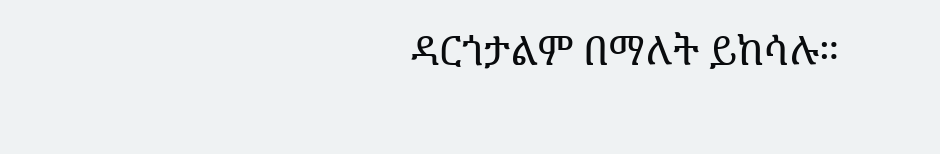ዳርጎታልም በማለት ይከሳሉ።